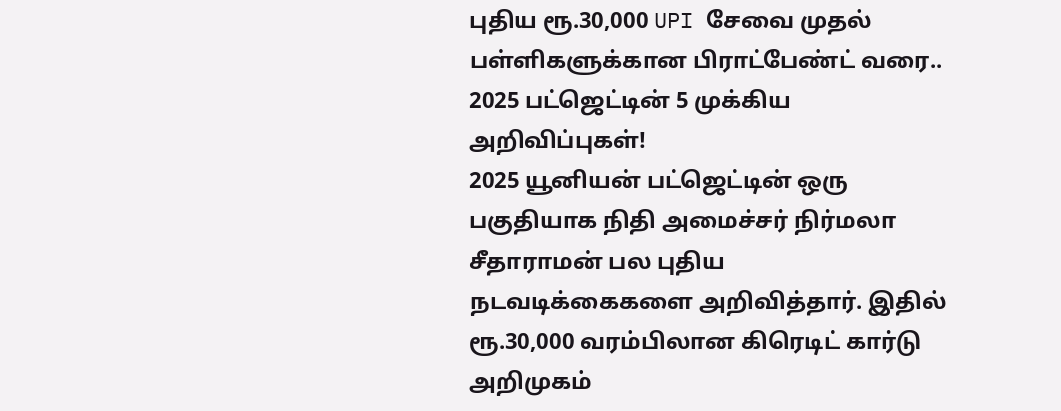புதிய ரூ.30,000 UPI சேவை முதல் பள்ளிகளுக்கான பிராட்பேண்ட் வரை.. 2025 பட்ஜெட்டின் 5 முக்கிய அறிவிப்புகள்!
2025 யூனியன் பட்ஜெட்டின் ஒரு பகுதியாக நிதி அமைச்சர் நிர்மலா சீதாராமன் பல புதிய நடவடிக்கைகளை அறிவித்தார். இதில் ரூ.30,000 வரம்பிலான கிரெடிட் கார்டு அறிமுகம்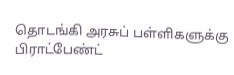தொடங்கி அரசுப் பள்ளிகளுக்கு பிராட்பேண்ட்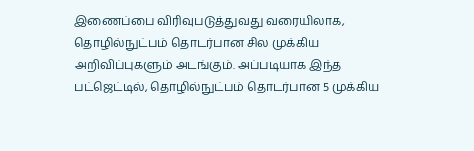இணைப்பை விரிவுபடுத்துவது வரையிலாக, தொழில்நுட்பம் தொடர்பான சில முக்கிய அறிவிப்புகளும் அடங்கும். அப்படியாக இந்த பட்ஜெட்டில், தொழில்நுட்பம் தொடர்பான 5 முக்கிய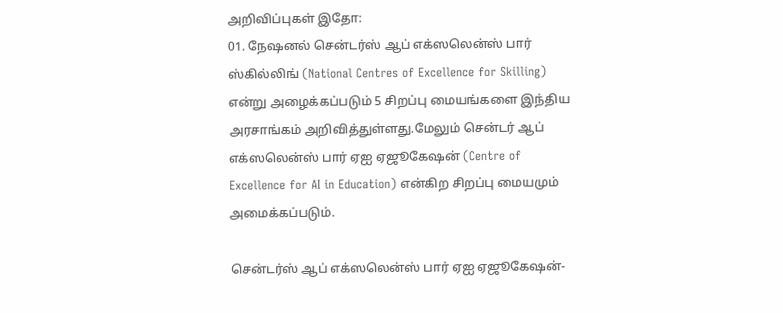அறிவிப்புகள் இதோ:
01. நேஷனல் சென்டர்ஸ் ஆப் எக்ஸலென்ஸ் பார் ஸ்கில்லிங் (National Centres of Excellence for Skilling) என்று அழைக்கப்படும் 5 சிறப்பு மையங்களை இந்திய அரசாங்கம் அறிவித்துள்ளது.மேலும் சென்டர் ஆப் எக்ஸலென்ஸ் பார் ஏஐ ஏஜூகேஷன் (Centre of Excellence for AI in Education) என்கிற சிறப்பு மையமும் அமைக்கப்படும்.

சென்டர்ஸ் ஆப் எக்ஸலென்ஸ் பார் ஏஐ ஏஜூகேஷன்-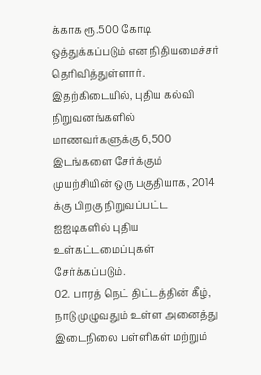க்காக ரூ.500 கோடி ஒத்துக்கப்படும் என நிதியமைச்சர் தெரிவித்துள்ளார். இதற்கிடையில், புதிய கல்வி நிறுவனங்களில் மாணவர்களுக்கு 6,500 இடங்களை சேர்க்கும் முயற்சியின் ஒரு பகுதியாக, 2014 க்கு பிறகு நிறுவப்பட்ட ஐஐடிகளில் புதிய உள்கட்டமைப்புகள் சேர்க்கப்படும்.
02. பாரத் நெட் திட்டத்தின் கீழ், நாடு முழுவதும் உள்ள அனைத்து இடைநிலை பள்ளிகள் மற்றும்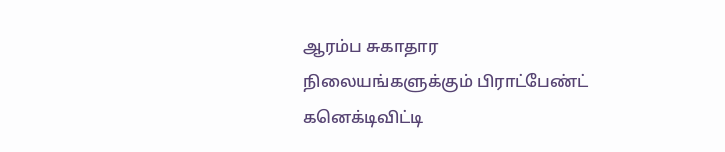ஆரம்ப சுகாதார நிலையங்களுக்கும் பிராட்பேண்ட் கனெக்டிவிட்டி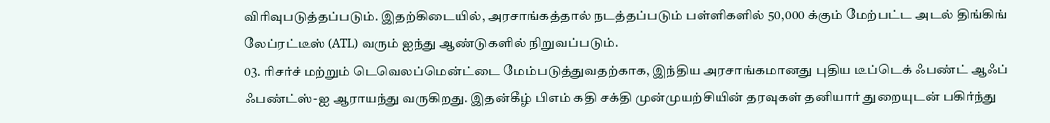விரிவுபடுத்தப்படும். இதற்கிடையில், அரசாங்கத்தால் நடத்தப்படும் பள்ளிகளில் 50,000 க்கும் மேற்பட்ட அடல் திங்கிங் லேப்ரட்டீஸ் (ATL) வரும் ஐந்து ஆண்டுகளில் நிறுவப்படும்.
03. ரிசர்ச் மற்றும் டெவெலப்மென்ட்டை மேம்படுத்துவதற்காக, இந்திய அரசாங்கமானது புதிய டீப்டெக் ஃபண்ட் ஆஃப் ஃபண்ட்ஸ்-ஐ ஆராயந்து வருகிறது. இதன்கீழ் பிஎம் கதி சக்தி முன்முயற்சியின் தரவுகள் தனியார் துறையுடன் பகிர்ந்து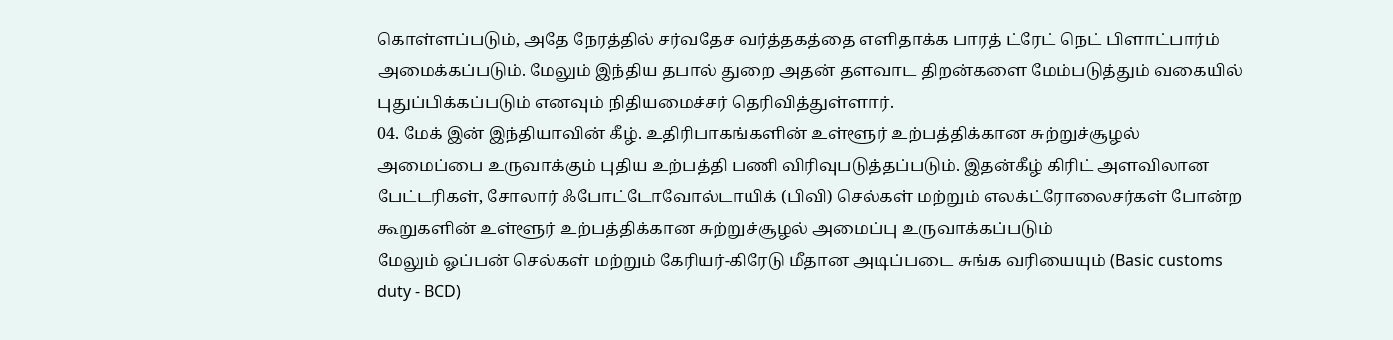கொள்ளப்படும், அதே நேரத்தில் சர்வதேச வர்த்தகத்தை எளிதாக்க பாரத் ட்ரேட் நெட் பிளாட்பார்ம் அமைக்கப்படும். மேலும் இந்திய தபால் துறை அதன் தளவாட திறன்களை மேம்படுத்தும் வகையில் புதுப்பிக்கப்படும் எனவும் நிதியமைச்சர் தெரிவித்துள்ளார்.
04. மேக் இன் இந்தியாவின் கீழ். உதிரிபாகங்களின் உள்ளூர் உற்பத்திக்கான சுற்றுச்சூழல் அமைப்பை உருவாக்கும் புதிய உற்பத்தி பணி விரிவுபடுத்தப்படும். இதன்கீழ் கிரிட் அளவிலான பேட்டரிகள், சோலார் ஃபோட்டோவோல்டாயிக் (பிவி) செல்கள் மற்றும் எலக்ட்ரோலைசர்கள் போன்ற கூறுகளின் உள்ளூர் உற்பத்திக்கான சுற்றுச்சூழல் அமைப்பு உருவாக்கப்படும்
மேலும் ஓப்பன் செல்கள் மற்றும் கேரியர்-கிரேடு மீதான அடிப்படை சுங்க வரியையும் (Basic customs duty - BCD)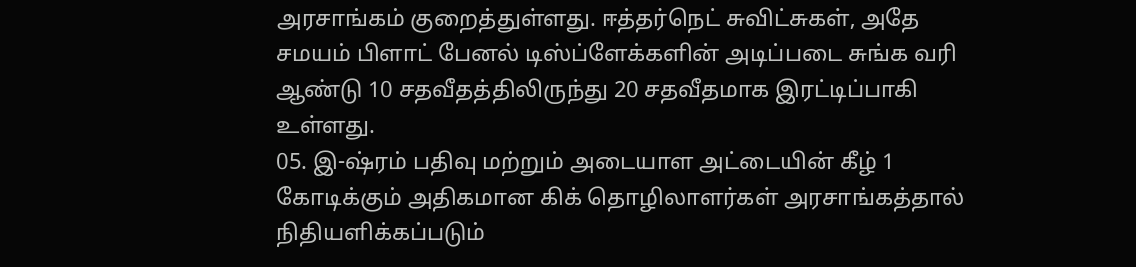அரசாங்கம் குறைத்துள்ளது. ஈத்தர்நெட் சுவிட்சுகள், அதே சமயம் பிளாட் பேனல் டிஸ்ப்ளேக்களின் அடிப்படை சுங்க வரி ஆண்டு 10 சதவீதத்திலிருந்து 20 சதவீதமாக இரட்டிப்பாகி உள்ளது.
05. இ-ஷ்ரம் பதிவு மற்றும் அடையாள அட்டையின் கீழ் 1 கோடிக்கும் அதிகமான கிக் தொழிலாளர்கள் அரசாங்கத்தால் நிதியளிக்கப்படும்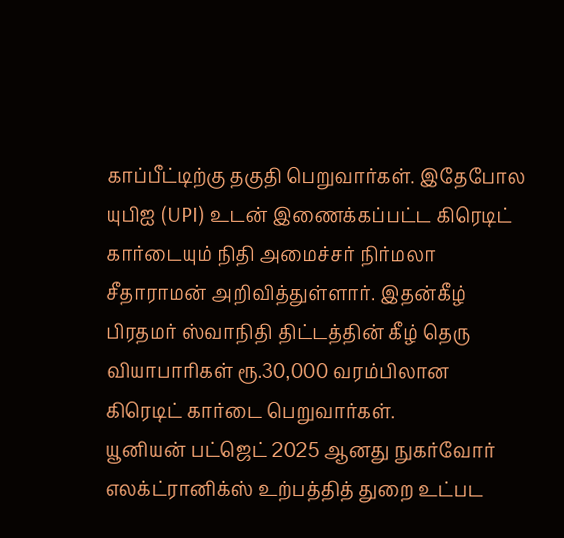காப்பீட்டிற்கு தகுதி பெறுவார்கள். இதேபோல யுபிஐ (UPI) உடன் இணைக்கப்பட்ட கிரெடிட் கார்டையும் நிதி அமைச்சர் நிர்மலா சீதாராமன் அறிவித்துள்ளார். இதன்கீழ் பிரதமர் ஸ்வாநிதி திட்டத்தின் கீழ் தெரு வியாபாரிகள் ரூ.30,000 வரம்பிலான கிரெடிட் கார்டை பெறுவார்கள்.
யூனியன் பட்ஜெட் 2025 ஆனது நுகர்வோர் எலக்ட்ரானிக்ஸ் உற்பத்தித் துறை உட்பட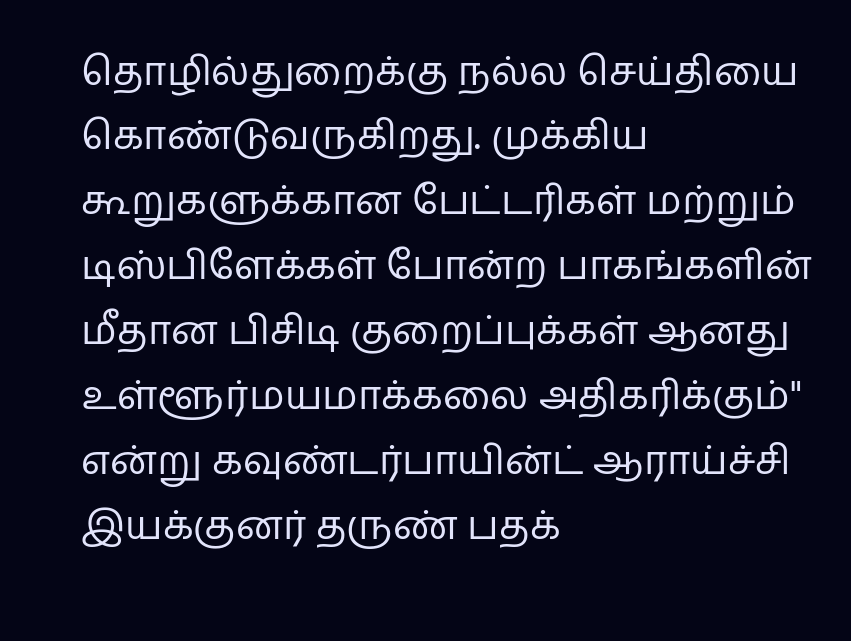தொழில்துறைக்கு நல்ல செய்தியை கொண்டுவருகிறது. முக்கிய கூறுகளுக்கான பேட்டரிகள் மற்றும் டிஸ்பிளேக்கள் போன்ற பாகங்களின் மீதான பிசிடி குறைப்புக்கள் ஆனது உள்ளூர்மயமாக்கலை அதிகரிக்கும்" என்று கவுண்டர்பாயின்ட் ஆராய்ச்சி இயக்குனர் தருண் பதக்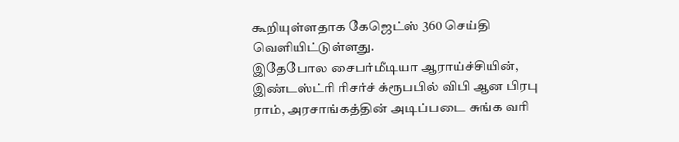கூறியுள்ளதாக கேஜெட்ஸ் 360 செய்தி வெளியிட்டுள்ளது.
இதேபோல சைபர்மீடியா ஆராய்ச்சியின், இண்டஸ்ட்ரி ரிசர்ச் க்ரூபபில் விபி ஆன பிரபு ராம், அரசாங்கத்தின் அடிப்படை சுங்க வரி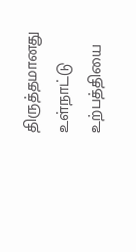திருத்தமானது உள்நாட்டு உற்பத்தியை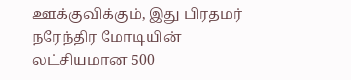ஊக்குவிக்கும், இது பிரதமர் நரேந்திர மோடியின் லட்சியமான 500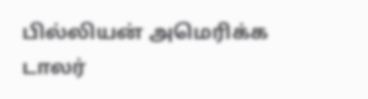பில்லியன் அமெரிக்க டாலர்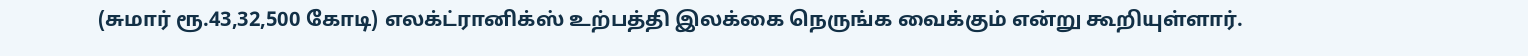(சுமார் ரூ.43,32,500 கோடி) எலக்ட்ரானிக்ஸ் உற்பத்தி இலக்கை நெருங்க வைக்கும் என்று கூறியுள்ளார்.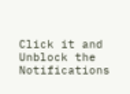Click it and Unblock the Notifications